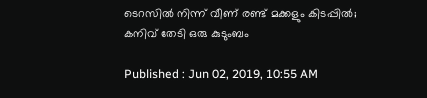ടെറസിൽ നിന്ന് വീണ് രണ്ട് മക്കളും കിടപ്പിൽ; കനിവ് തേടി ഒരു കുടുംബം

Published : Jun 02, 2019, 10:55 AM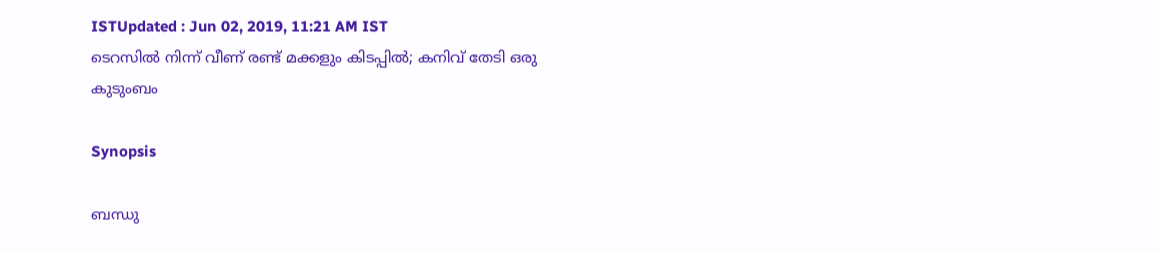ISTUpdated : Jun 02, 2019, 11:21 AM IST
ടെറസിൽ നിന്ന് വീണ് രണ്ട് മക്കളും കിടപ്പിൽ; കനിവ് തേടി ഒരു കുടുംബം

Synopsis

ബന്ധു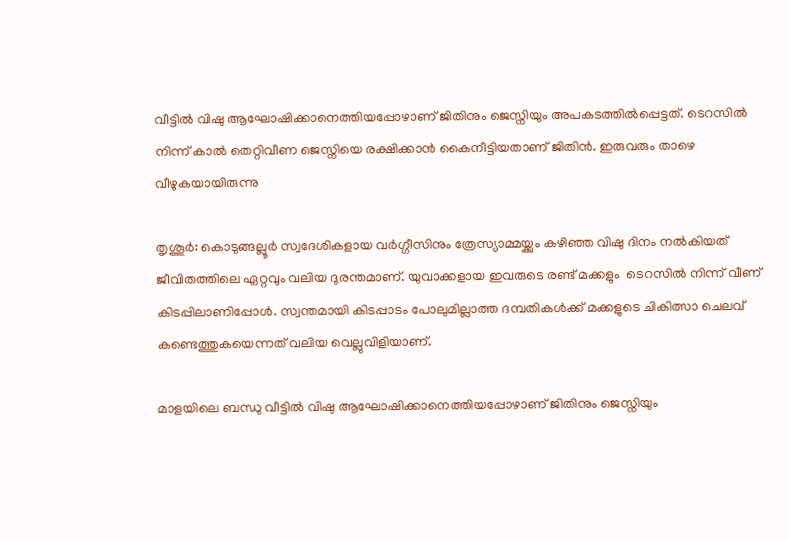വീട്ടിൽ വിഷു ആഘോഷിക്കാനെത്തിയപ്പോഴാണ് ജിതിനും ജെസ്നിയും അപകടത്തിൽപ്പെട്ടത്. ടെറസിൽ നിന്ന് കാൽ തെറ്റിവീണ ജെസ്നിയെ രക്ഷിക്കാൻ കൈനീട്ടിയതാണ് ജിതിൻ. ഇരുവരും താഴെ വീഴുകയായിരുന്നു

തൃശൂർ: കൊടുങ്ങല്ലൂർ സ്വദേശികളായ വർഗ്ഗീസിനും ത്രേസ്യാമ്മയ്ക്കും കഴിഞ്ഞ വിഷു ദിനം നൽകിയത് ജീവിതത്തിലെ ഏറ്റവും വലിയ ദുരന്തമാണ്. യുവാക്കളായ ഇവരുടെ രണ്ട് മക്കളും  ടെറസിൽ നിന്ന് വീണ് കിടപ്പിലാണിപ്പോൾ. സ്വന്തമായി കിടപ്പാടം പോലുമില്ലാത്ത ദമ്പതികൾക്ക് മക്കളുടെ ചികിത്സാ ചെലവ് കണ്ടെത്തുകയെന്നത് വലിയ വെല്ലുവിളിയാണ്.

മാളയിലെ ബന്ധു വീട്ടിൽ വിഷു ആഘോഷിക്കാനെത്തിയപ്പോഴാണ് ജിതിനും ജെസ്നിയും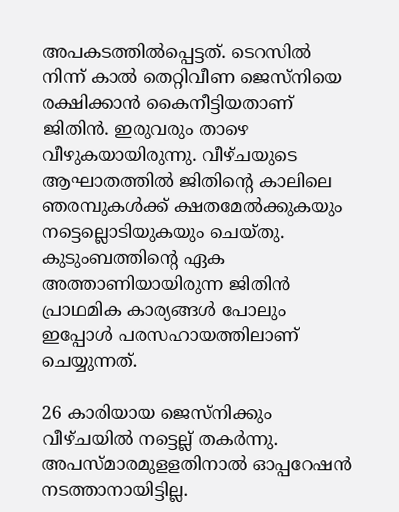അപകടത്തിൽപ്പെട്ടത്. ടെറസിൽ നിന്ന് കാൽ തെറ്റിവീണ ജെസ്നിയെ രക്ഷിക്കാൻ കൈനീട്ടിയതാണ് ജിതിൻ. ഇരുവരും താഴെ വീഴുകയായിരുന്നു. വീഴ്ചയുടെ ആഘാതത്തിൽ ജിതിന്‍റെ കാലിലെ ഞരമ്പുകൾക്ക് ക്ഷതമേല്‍ക്കുകയും നട്ടെല്ലൊടിയുകയും ചെയ്തു. കുടുംബത്തിന്‍റെ ഏക അത്താണിയായിരുന്ന ജിതിൻ പ്രാഥമിക കാര്യങ്ങൾ പോലും ഇപ്പോൾ പരസഹായത്തിലാണ് ചെയ്യുന്നത്.

26 കാരിയായ ജെസ്നിക്കും വീഴ്ചയിൽ നട്ടെല്ല് തകർന്നു. അപസ്മാരമുളളതിനാല്‍ ഓപ്പറേഷൻ നടത്താനായിട്ടില്ല.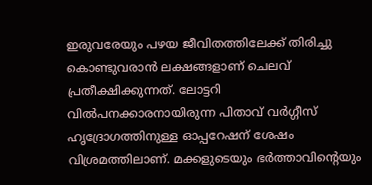ഇരുവരേയും പഴയ ജീവിതത്തിലേക്ക് തിരിച്ചു കൊണ്ടുവരാൻ ലക്ഷങ്ങളാണ് ചെലവ് പ്രതീക്ഷിക്കുന്നത്. ലോട്ടറി വിൽപനക്കാരനായിരുന്ന പിതാവ് വർഗ്ഗീസ് ഹൃദ്രോഗത്തിനുള്ള ഓപ്പറേഷന് ശേഷം വിശ്രമത്തിലാണ്. മക്കളുടെയും ഭർത്താവിന്‍റെയും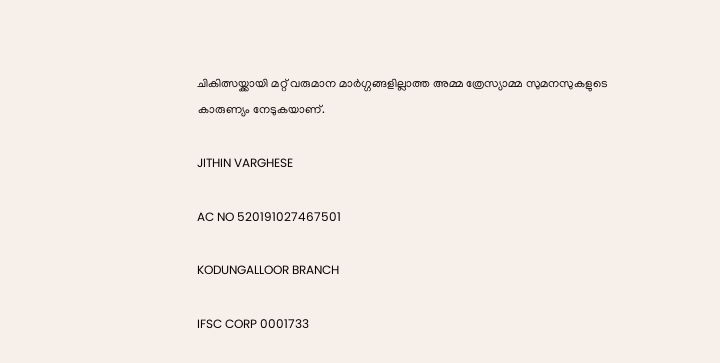ചികിത്സയ്ക്കായി മറ്റ് വരുമാന മാർ‍ഗ്ഗങ്ങളില്ലാത്ത അമ്മ ത്രേസ്യാമ്മ സുമനസുകളുടെ കാരുണ്യം നേടുകയാണ്.

JITHIN VARGHESE

AC NO 520191027467501

KODUNGALLOOR BRANCH

IFSC CORP 0001733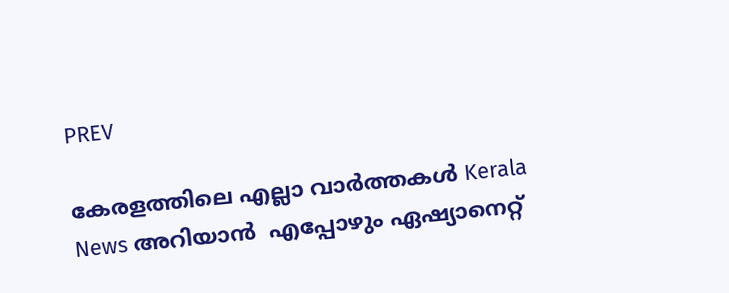PREV

കേരളത്തിലെ എല്ലാ വാർത്തകൾ Kerala News അറിയാൻ  എപ്പോഴും ഏഷ്യാനെറ്റ്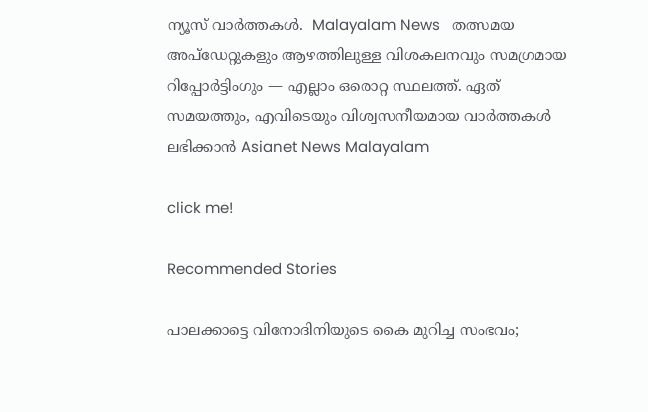ന്യൂസ് വാർത്തകൾ.  Malayalam News   തത്സമയ അപ്‌ഡേറ്റുകളും ആഴത്തിലുള്ള വിശകലനവും സമഗ്രമായ റിപ്പോർട്ടിംഗും — എല്ലാം ഒരൊറ്റ സ്ഥലത്ത്. ഏത് സമയത്തും, എവിടെയും വിശ്വസനീയമായ വാർത്തകൾ ലഭിക്കാൻ Asianet News Malayalam

click me!

Recommended Stories

പാലക്കാട്ടെ വിനോദിനിയുടെ കൈ മുറിച്ച സംഭവം;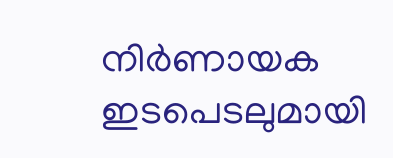നിര്‍ണായക ഇടപെടലുമായി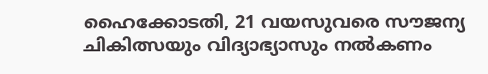ഹൈക്കോടതി, 21 വയസുവരെ സൗജന്യ ചികിത്സയും വിദ്യാഭ്യാസും നൽകണം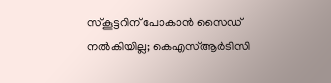സ്കൂട്ടറിന് പോകാൻ സൈഡ് നൽകിയില്ല; കെഎസ്ആർടിസി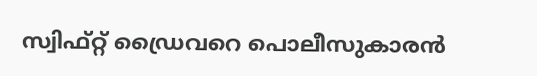സ്വിഫ്റ്റ് ഡ്രൈവറെ പൊലീസുകാരൻ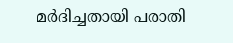മർദിച്ചതായി പരാതി